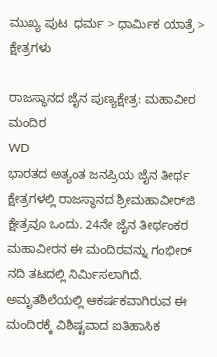ಮುಖ್ಯ ಪುಟ  ಧರ್ಮ > ಧಾರ್ಮಿಕ ಯಾತ್ರೆ > ಕ್ಷೇತ್ರಗಳು

ರಾಜಸ್ಥಾನದ ಜೈನ ಪುಣ್ಯಕ್ಷೇತ್ರ: ಮಹಾವೀರ ಮಂದಿರ
WD
ಭಾರತದ ಅತ್ಯಂತ ಜನಪ್ರಿಯ ಜೈನ ತೀರ್ಥ ಕ್ಷೇತ್ರಗಳಲ್ಲಿ ರಾಜಸ್ಥಾನದ ಶ್ರೀಮಹಾವೀರ್‌ಜಿ ಕ್ಷೇತ್ರವೂ ಒಂದು. 24ನೇ ಜೈನ ತೀರ್ಥಂಕರ ಮಹಾವೀರನ ಈ ಮಂದಿರವನ್ನು ಗಂಭೀರ್ ನದಿ ತಟದಲ್ಲಿ ನಿರ್ಮಿಸಲಾಗಿದೆ. ಅಮೃತಶಿಲೆಯಲ್ಲಿ ಆಕರ್ಷಕವಾಗಿರುವ ಈ ಮಂದಿರಕ್ಕೆ ವಿಶಿಷ್ಟವಾದ ಐತಿಹಾಸಿಕ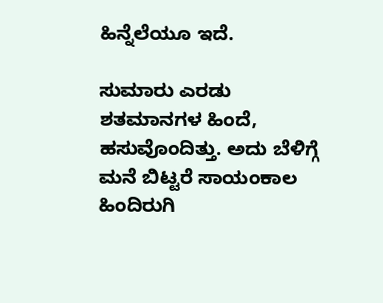ಹಿನ್ನೆಲೆಯೂ ಇದೆ.

ಸುಮಾರು ಎರಡು ಶತಮಾನಗಳ ಹಿಂದೆ, ಹಸುವೊಂದಿತ್ತು. ಅದು ಬೆಳಿಗ್ಗೆ ಮನೆ ಬಿಟ್ಟರೆ ಸಾಯಂಕಾಲ ಹಿಂದಿರುಗಿ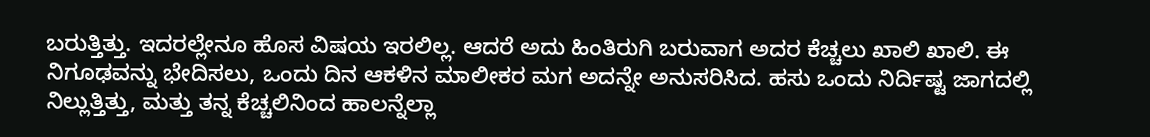ಬರುತ್ತಿತ್ತು. ಇದರಲ್ಲೇನೂ ಹೊಸ ವಿಷಯ ಇರಲಿಲ್ಲ. ಆದರೆ ಅದು ಹಿಂತಿರುಗಿ ಬರುವಾಗ ಅದರ ಕೆಚ್ಚಲು ಖಾಲಿ ಖಾಲಿ. ಈ ನಿಗೂಢವನ್ನು ಭೇದಿಸಲು, ಒಂದು ದಿನ ಆಕಳಿನ ಮಾಲೀಕರ ಮಗ ಅದನ್ನೇ ಅನುಸರಿಸಿದ. ಹಸು ಒಂದು ನಿರ್ದಿಷ್ಟ ಜಾಗದಲ್ಲಿ ನಿಲ್ಲುತ್ತಿತ್ತು, ಮತ್ತು ತನ್ನ ಕೆಚ್ಚಲಿನಿಂದ ಹಾಲನ್ನೆಲ್ಲಾ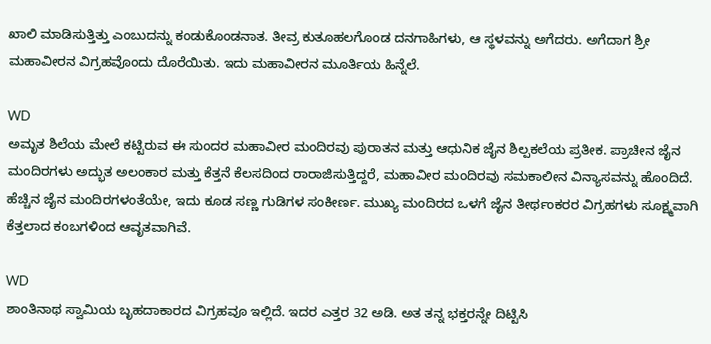ಖಾಲಿ ಮಾಡಿಸುತ್ತಿತ್ತು ಎಂಬುದನ್ನು ಕಂಡುಕೊಂಡನಾತ. ತೀವ್ರ ಕುತೂಹಲಗೊಂಡ ದನಗಾಹಿಗಳು, ಆ ಸ್ಥಳವನ್ನು ಅಗೆದರು. ಅಗೆದಾಗ ಶ್ರೀ ಮಹಾವೀರನ ವಿಗ್ರಹವೊಂದು ದೊರೆಯಿತು. ಇದು ಮಹಾವೀರನ ಮೂರ್ತಿಯ ಹಿನ್ನೆಲೆ.

WD
ಅಮೃತ ಶಿಲೆಯ ಮೇಲೆ ಕಟ್ಟಿರುವ ಈ ಸುಂದರ ಮಹಾವೀರ ಮಂದಿರವು ಪುರಾತನ ಮತ್ತು ಆಧುನಿಕ ಜೈನ ಶಿಲ್ಪಕಲೆಯ ಪ್ರತೀಕ. ಪ್ರಾಚೀನ ಜೈನ ಮಂದಿರಗಳು ಅದ್ಭುತ ಅಲಂಕಾರ ಮತ್ತು ಕೆತ್ತನೆ ಕೆಲಸದಿಂದ ರಾರಾಜಿಸುತ್ತಿದ್ದರೆ, ಮಹಾವೀರ ಮಂದಿರವು ಸಮಕಾಲೀನ ವಿನ್ಯಾಸವನ್ನು ಹೊಂದಿದೆ. ಹೆಚ್ಚಿನ ಜೈನ ಮಂದಿರಗಳಂತೆಯೇ, ಇದು ಕೂಡ ಸಣ್ಣ ಗುಡಿಗಳ ಸಂಕೀರ್ಣ. ಮುಖ್ಯ ಮಂದಿರದ ಒಳಗೆ ಜೈನ ತೀರ್ಥಂಕರರ ವಿಗ್ರಹಗಳು ಸೂಕ್ಷ್ಮವಾಗಿ ಕೆತ್ತಲಾದ ಕಂಬಗಳಿಂದ ಆವೃತವಾಗಿವೆ.

WD
ಶಾಂತಿನಾಥ ಸ್ವಾಮಿಯ ಬೃಹದಾಕಾರದ ವಿಗ್ರಹವೂ ಇಲ್ಲಿದೆ. ಇದರ ಎತ್ತರ 32 ಅಡಿ. ಅತ ತನ್ನ ಭಕ್ತರನ್ನೇ ದಿಟ್ಟಿಸಿ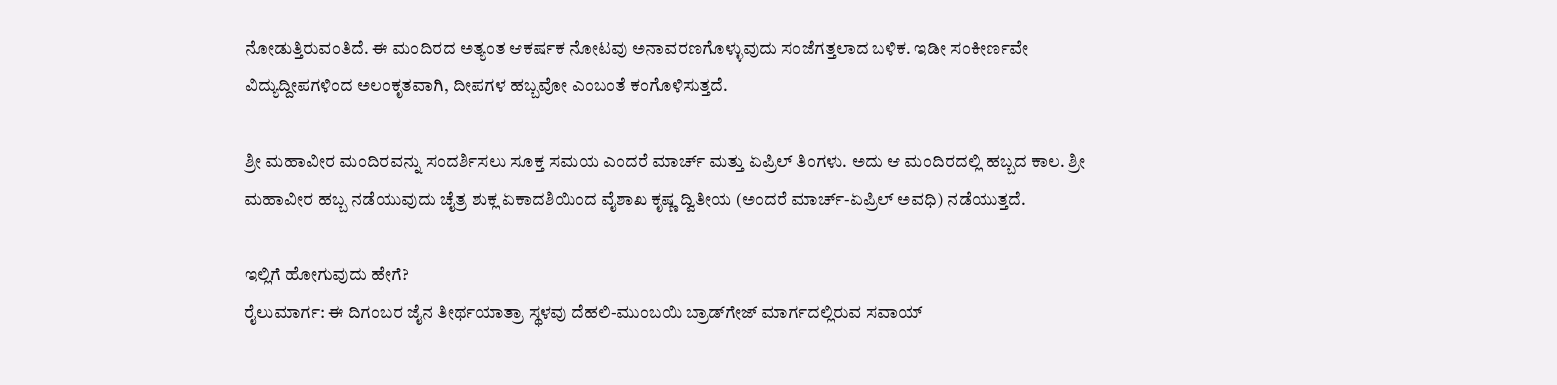ನೋಡುತ್ತಿರುವಂತಿದೆ. ಈ ಮಂದಿರದ ಅತ್ಯಂತ ಆಕರ್ಷಕ ನೋಟವು ಅನಾವರಣಗೊಳ್ಳುವುದು ಸಂಜೆಗತ್ತಲಾದ ಬಳಿಕ. ಇಡೀ ಸಂಕೀರ್ಣವೇ ವಿದ್ಯುದ್ದೀಪಗಳಿಂದ ಅಲಂಕೃತವಾಗಿ, ದೀಪಗಳ ಹಬ್ಬವೋ ಎಂಬಂತೆ ಕಂಗೊಳಿಸುತ್ತದೆ.

ಶ್ರೀ ಮಹಾವೀರ ಮಂದಿರವನ್ನು ಸಂದರ್ಶಿಸಲು ಸೂಕ್ತ ಸಮಯ ಎಂದರೆ ಮಾರ್ಚ್ ಮತ್ತು ಏಪ್ರಿಲ್ ತಿಂಗಳು. ಅದು ಆ ಮಂದಿರದಲ್ಲಿ ಹಬ್ಬದ ಕಾಲ. ಶ್ರೀ ಮಹಾವೀರ ಹಬ್ಬ ನಡೆಯುವುದು ಚೈತ್ರ ಶುಕ್ಲ ಏಕಾದಶಿಯಿಂದ ವೈಶಾಖ ಕೃಷ್ಣ ದ್ವಿತೀಯ (ಅಂದರೆ ಮಾರ್ಚ್-ಏಪ್ರಿಲ್ ಅವಧಿ) ನಡೆಯುತ್ತದೆ.

ಇಲ್ಲಿಗೆ ಹೋಗುವುದು ಹೇಗೆ?
ರೈಲುಮಾರ್ಗ: ಈ ದಿಗಂಬರ ಜೈನ ತೀರ್ಥಯಾತ್ರಾ ಸ್ಥಳವು ದೆಹಲಿ-ಮುಂಬಯಿ ಬ್ರಾಡ್‌ಗೇಜ್ ಮಾರ್ಗದಲ್ಲಿರುವ ಸವಾಯ್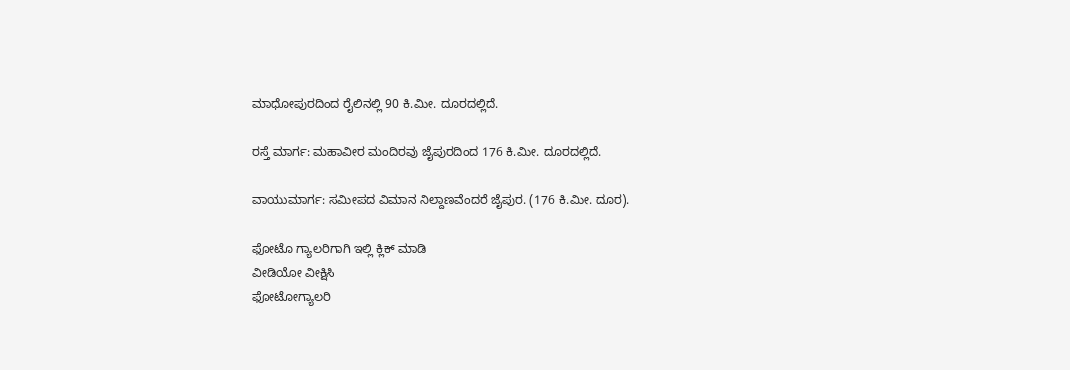ಮಾಧೋಪುರದಿಂದ ರೈಲಿನಲ್ಲಿ 90 ಕಿ.ಮೀ. ದೂರದಲ್ಲಿದೆ.

ರಸ್ತೆ ಮಾರ್ಗ: ಮಹಾವೀರ ಮಂದಿರವು ಜೈಪುರದಿಂದ 176 ಕಿ.ಮೀ. ದೂರದಲ್ಲಿದೆ.

ವಾಯುಮಾರ್ಗ: ಸಮೀಪದ ವಿಮಾನ ನಿಲ್ದಾಣವೆಂದರೆ ಜೈಪುರ. (176 ಕಿ.ಮೀ. ದೂರ).

ಫೋಟೊ ಗ್ಯಾಲರಿಗಾಗಿ ಇಲ್ಲಿ ಕ್ಲಿಕ್ ಮಾಡಿ
ವೀಡಿಯೋ ವೀಕ್ಷಿಸಿ
ಫೋಟೋಗ್ಯಾಲರಿ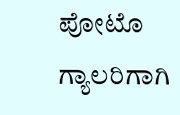ಪೋಟೊ ಗ್ಯಾಲರಿಗಾಗಿ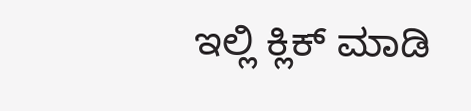ಇಲ್ಲಿ ಕ್ಲಿಕ್ ಮಾಡಿ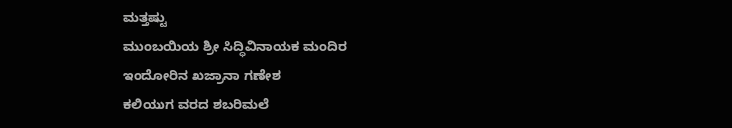ಮತ್ತಷ್ಟು
ಮುಂಬಯಿಯ ಶ್ರೀ ಸಿದ್ಧಿವಿನಾಯಕ ಮಂದಿರ
ಇಂದೋರಿನ ಖಜ್ರಾನಾ ಗಣೇಶ
ಕಲಿಯುಗ ವರದ ಶಬರಿಮಲೆ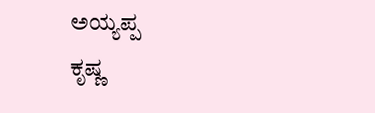ಅಯ್ಯಪ್ಪ
ಕೃಷ್ಣ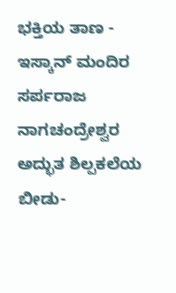ಭಕ್ತಿಯ ತಾಣ - ಇಸ್ಕಾನ್ ಮಂದಿರ
ಸರ್ಪರಾಜ ನಾಗಚಂದ್ರೇಶ್ವರ
ಅದ್ಭುತ ಶಿಲ್ಪಕಲೆಯ ಬೀಡು-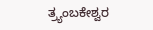ತ್ರ್ಯಂಬಕೇಶ್ವರ